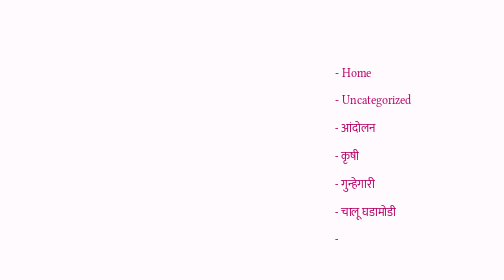- Home
- Uncategorized
- आंदोलन
- कृषी
- गुन्हेगारी
- चालू घडामोडी
-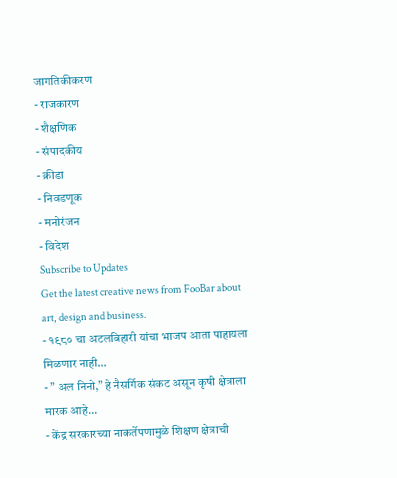जागतिकीकरण
- राजकारण
- शैक्षणिक
- संपादकीय
- क्रीडा
- निवडणूक
- मनोरंजन
- विदेश
Subscribe to Updates
Get the latest creative news from FooBar about art, design and business.
- १९८० चा अटलबिहारी यांचा भाजप आता पाहायला मिळणार नाही…
- ” अल निनो,” हे नैसर्गिक संकट असून कृषी क्षेत्राला मारक आहे…
- केंद्र सरकारच्या नाकर्तेपणामुळे शिक्षण क्षेत्राची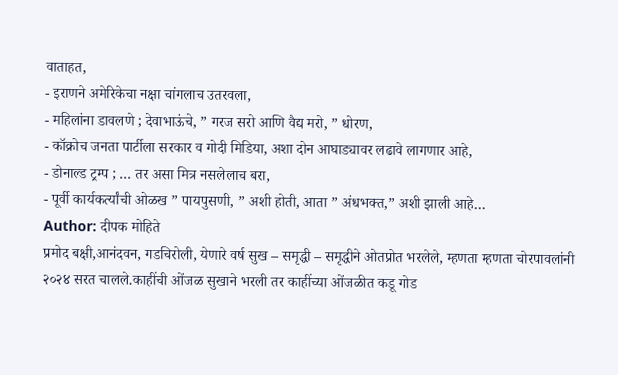वाताहत,
- इराणने अमेरिकेचा नक्षा चांगलाच उतरवला,
- महिलांना डावलणे ; देवाभाऊंचे, ” गरज सरो आणि वैद्य मरो, ” धोरण,
- कॉक्रोच जनता पार्टीला सरकार व गोदी मिडिया, अशा दोन आघाड्यावर लढावे लागणार आहे,
- डोनाल्ड ट्रम्प ; … तर असा मित्र नसलेलाच बरा,
- पूर्वी कार्यकर्त्यांची ओळख ” पायपुसणी, ” अशी होती, आता ” अंधभक्त,” अशी झाली आहे…
Author: दीपक मोहिते
प्रमोद बक्षी,आनंदवन, गडचिरोली, येणारे वर्ष सुख – समृद्धी – समृद्धीने ओतप्रोत भरलेले, म्हणता म्हणता चोरपावलांनी २०२४ सरत चालले.काहींची ओंजळ सुखाने भरली तर काहींच्या ओंजळीत कडू गोड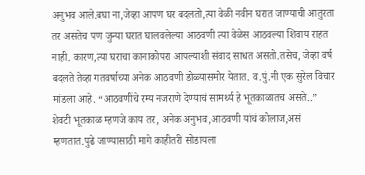अनुभव आले.बघा ना,जेव्हा आपण घर बदलतो,त्या वेळी नवीन घरात जाण्याची आतुरता तर असतेच पण जुन्या घरात घालवलेल्या आठवणी त्या वेळेस आठवल्या शिवाय राहत नाही. कारण,त्या घराचा कानाकोपरा आपल्याशी संवाद साधत असतो.तसेच, जेव्हा वर्ष बदलते तेव्हा गतवर्षाच्या अनेक आठवणी डोळ्यासमोर येतात. व.पुं.नी एक सुरेल विचार मांडला आहे. “आठवणींचे रम्य नजराणे देण्याचं सामर्थ्य हे भूतकाळातच असते..” शेवटी भूतकाळ म्हणजे काय तर, अनेक अनुभव,आठवणी यांचं कोलाज,असं म्हणतात.पुढे जाण्यासाठी मागे काहीतरी सोडायला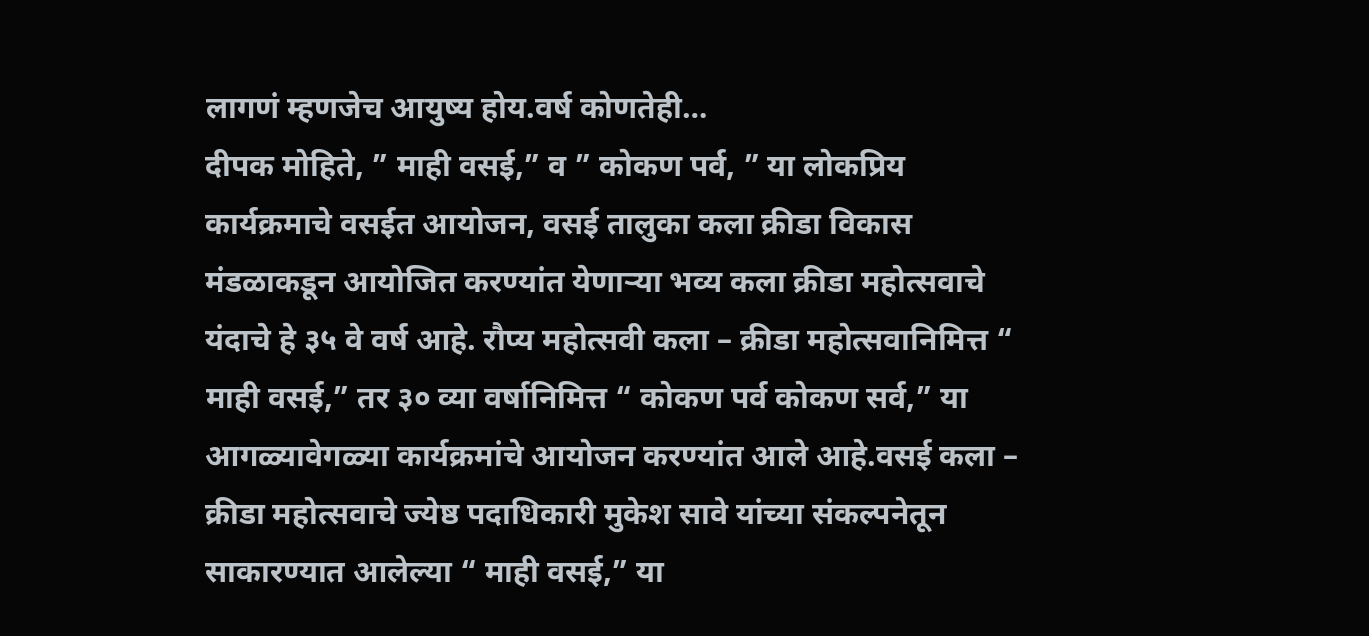लागणं म्हणजेच आयुष्य होय.वर्ष कोणतेही…
दीपक मोहिते, ” माही वसई,” व ” कोकण पर्व, ” या लोकप्रिय कार्यक्रमाचे वसईत आयोजन, वसई तालुका कला क्रीडा विकास मंडळाकडून आयोजित करण्यांत येणाऱ्या भव्य कला क्रीडा महोत्सवाचे यंदाचे हे ३५ वे वर्ष आहे. रौप्य महोत्सवी कला – क्रीडा महोत्सवानिमित्त “ माही वसई,” तर ३० व्या वर्षानिमित्त “ कोकण पर्व कोकण सर्व,” या आगळ्यावेगळ्या कार्यक्रमांचे आयोजन करण्यांत आले आहे.वसई कला – क्रीडा महोत्सवाचे ज्येष्ठ पदाधिकारी मुकेश सावे यांच्या संकल्पनेतून साकारण्यात आलेल्या “ माही वसई,” या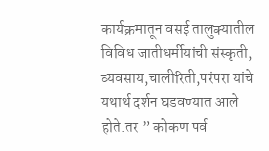कार्यक्रमातून वसई तालुक्यातील विविध जातीधर्मीयांची संस्कृती, व्यवसाय,चालीरिती,परंपरा यांचे यथार्थ दर्शन घडवण्यात आले होते.तर ” कोकण पर्व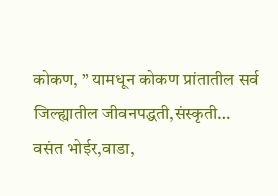कोकण, ” यामधून कोकण प्रांतातील सर्व जिल्ह्यातील जीवनपद्धती,संस्कृती…
वसंत भोईर,वाडा,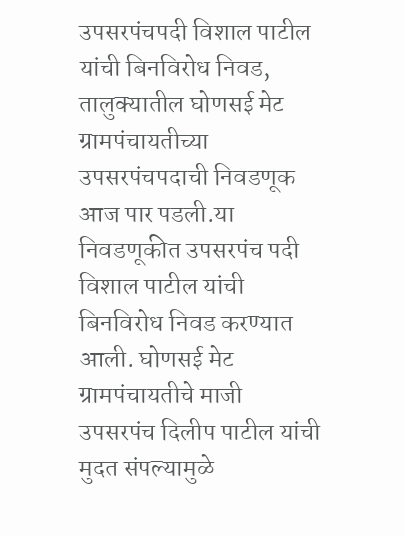उपसरपंचपदी विशाल पाटील यांची बिनविरोध निवड, तालुक्यातील घोणसई मेट ग्रामपंचायतीच्या उपसरपंचपदाची निवडणूक आज पार पडली.या निवडणूकीत उपसरपंच पदी विशाल पाटील यांची बिनविरोध निवड करण्यात आली. घोणसई मेट ग्रामपंचायतीचे माजी उपसरपंच दिलीप पाटील यांची मुदत संपल्यामुळे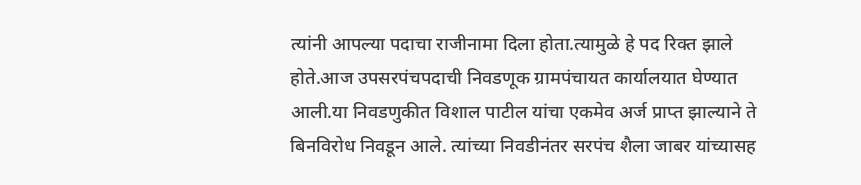त्यांनी आपल्या पदाचा राजीनामा दिला होता.त्यामुळे हे पद रिक्त झाले होते.आज उपसरपंचपदाची निवडणूक ग्रामपंचायत कार्यालयात घेण्यात आली.या निवडणुकीत विशाल पाटील यांचा एकमेव अर्ज प्राप्त झाल्याने ते बिनविरोध निवडून आले. त्यांच्या निवडीनंतर सरपंच शैला जाबर यांच्यासह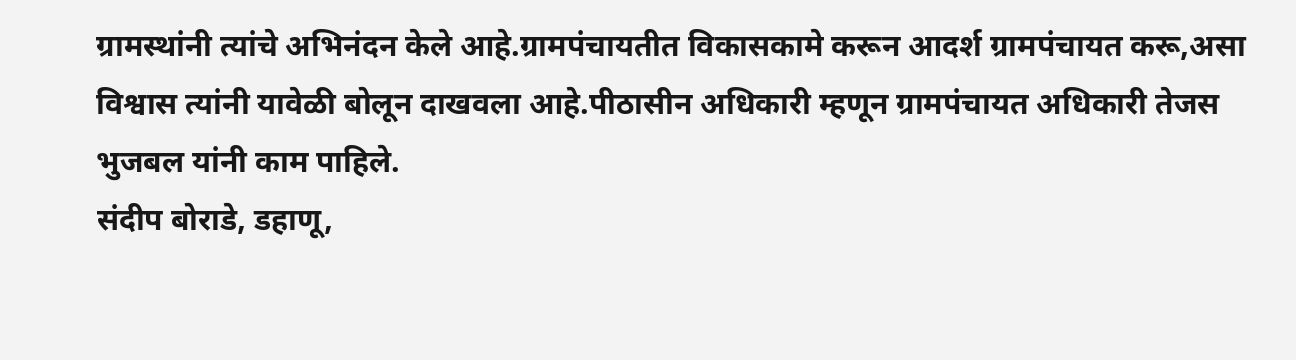ग्रामस्थांनी त्यांचे अभिनंदन केले आहे.ग्रामपंचायतीत विकासकामे करून आदर्श ग्रामपंचायत करू,असा विश्वास त्यांनी यावेळी बोलून दाखवला आहे.पीठासीन अधिकारी म्हणून ग्रामपंचायत अधिकारी तेजस भुजबल यांनी काम पाहिले.
संदीप बोराडे, डहाणू,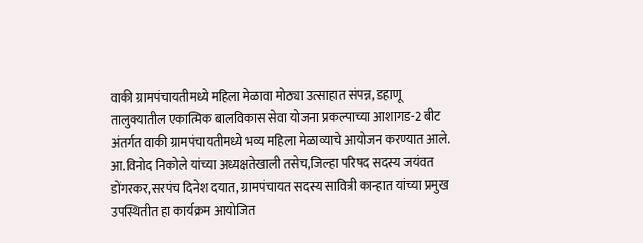वाकी ग्रामपंचायतीमध्ये महिला मेळावा मोठ्या उत्साहात संपन्न, डहाणू तालुक्यातील एकात्मिक बालविकास सेवा योजना प्रकल्पाच्या आशागड-2 बीट अंतर्गत वाकी ग्रामपंचायतीमध्ये भव्य महिला मेळाव्याचे आयोजन करण्यात आले. आ.विनोद निकोले यांच्या अध्यक्षतेखाली तसेच,जिल्हा परिषद सदस्य जयंवत डोंगरकर,सरपंच दिनेश दयात, ग्रामपंचायत सदस्य सावित्री कान्हात यांच्या प्रमुख उपस्थितीत हा कार्यक्रम आयोजित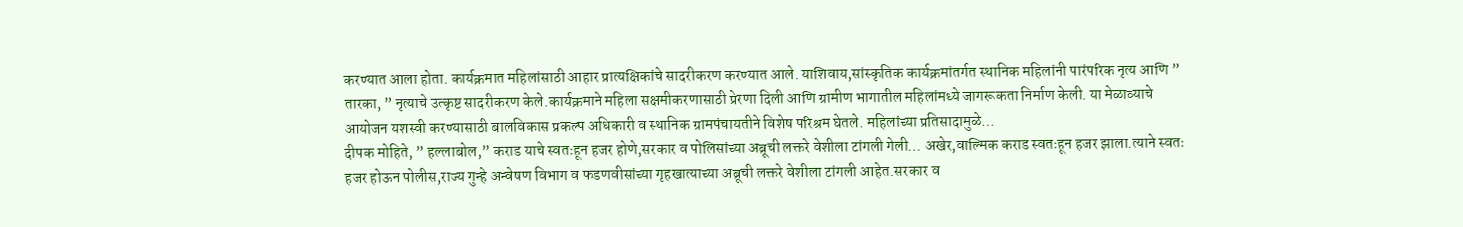करण्यात आला होता. कार्यक्रमात महिलांसाठी आहार प्रात्यक्षिकांचे सादरीकरण करण्यात आले. याशिवाय,सांस्कृतिक कार्यक्रमांतर्गत स्थानिक महिलांनी पारंपरिक नृत्य आणि ” तारका, ” नृत्याचे उत्कृष्ट सादरीकरण केले.कार्यक्रमाने महिला सक्षमीकरणासाठी प्रेरणा दिली आणि ग्रामीण भागातील महिलांमध्ये जागरूकता निर्माण केली. या मेळाव्याचे आयोजन यशस्वी करण्यासाठी बालविकास प्रकल्प अधिकारी व स्थानिक ग्रामपंचायतीने विशेष परिश्रम घेतले. महिलांच्या प्रतिसादामुळे…
दीपक मोहिते, ” हल्लाबोल,” कराड याचे स्वतःहून हजर होणे,सरकार व पोलिसांच्या अब्रूची लक्तरे वेशीला टांगली गेली… अखेर,वाल्मिक कराड स्वतःहून हजर झाला.त्याने स्वतः हजर होऊन पोलीस,राज्य गुन्हे अन्वेषण विभाग व फडणवीसांच्या गृहखात्याच्या अब्रूची लक्तरे वेशीला टांगली आहेत.सरकार व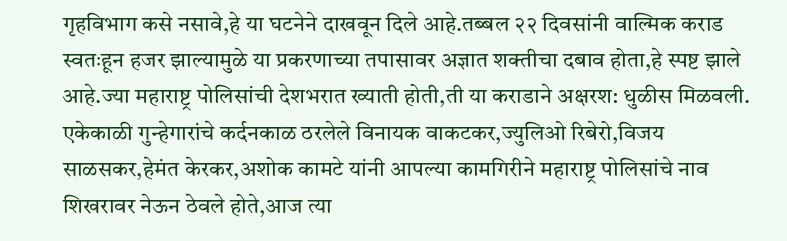गृहविभाग कसे नसावे,हे या घटनेने दाखवून दिले आहे.तब्बल २२ दिवसांनी वाल्मिक कराड स्वतःहून हजर झाल्यामुळे या प्रकरणाच्या तपासावर अज्ञात शक्तीचा दबाव होता,हे स्पष्ट झाले आहे.ज्या महाराष्ट्र पोलिसांची देशभरात ख्याती होती,ती या कराडाने अक्षरश: धुळीस मिळवली. एकेकाळी गुन्हेगारांचे कर्दनकाळ ठरलेले विनायक वाकटकर,ज्युलिओ रिबेरो,विजय साळसकर,हेमंत केरकर,अशोक कामटे यांनी आपल्या कामगिरीने महाराष्ट्र पोलिसांचे नाव शिखरावर नेऊन ठेवले होते,आज त्या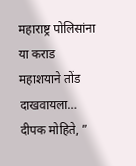महाराष्ट्र पोलिसांना या कराड महाशयाने तोंड दाखवायला…
दीपक मोहिते, ”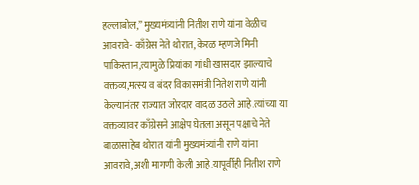हल्लाबोल,” मुख्यमंत्र्यांनी नितीश राणे यांना वेळीच आवरावे- काँग्रेस नेते थोरात, केरळ म्हणजे मिनी पाकिस्तान,त्यामुळे प्रियांका गांधी खासदार झाल्याचे वक्तव्य,मत्स्य व बंदर विकासमंत्री नितेश राणे यांनी केल्यानंतर राज्यात जोरदार वादळ उठले आहे.त्यांच्या या वक्तव्यावर काँग्रेसने आक्षेप घेतला असून पक्षाचे नेते बाळासाहेब थोरात यांनी मुख्यमंत्र्यांनी राणे यांना आवरावे,अशी मागणी केली आहे.यापूर्वीही नितीश राणे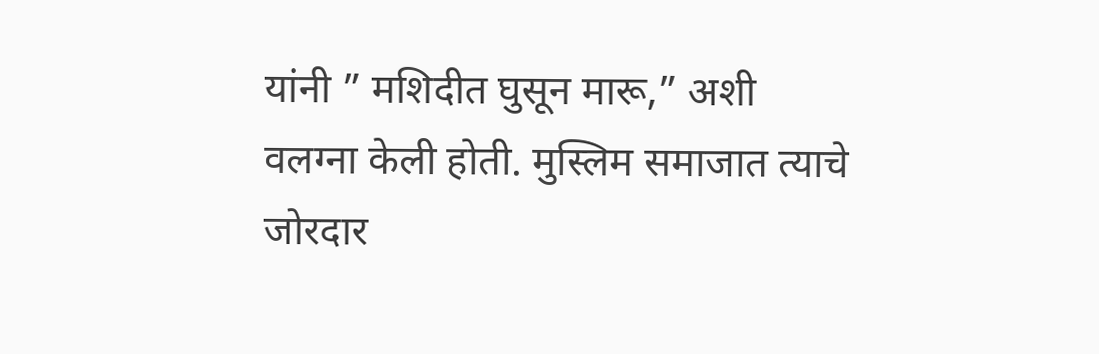यांनी ” मशिदीत घुसून मारू,” अशी वलग्ना केली होती. मुस्लिम समाजात त्याचे जोरदार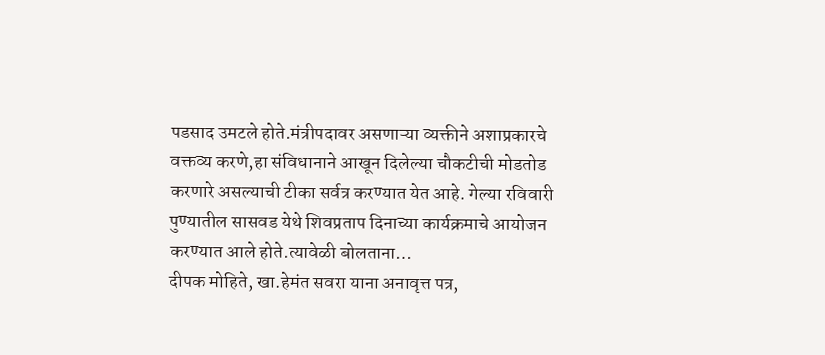पडसाद उमटले होते.मंत्रीपदावर असणाऱ्या व्यक्तीने अशाप्रकारचे वक्तव्य करणे,हा संविधानाने आखून दिलेल्या चौकटीची मोडतोड करणारे असल्याची टीका सर्वत्र करण्यात येत आहे. गेल्या रविवारी पुण्यातील सासवड येथे शिवप्रताप दिनाच्या कार्यक्रमाचे आयोजन करण्यात आले होते.त्यावेळी बोलताना…
दीपक मोहिते, खा.हेमंत सवरा याना अनावृत्त पत्र,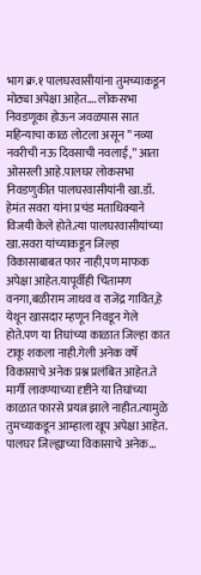भाग क्र.१ पालघरवासीयांना तुमच्याकडून मोठ्या अपेक्षा आहेत…. लोकसभा निवडणूका होऊन जवळपास सात महिन्याचा काळ लोटला असून ” नव्या नवरीची नऊ दिवसाची नवलाई,” आता ओसरली आहे.पालघर लोकसभा निवडणुकीत पालघरवासीयांनी खा.डॉ. हेमंत सवरा यांना प्रचंड मताधिक्याने विजयी केले होते.त्या पालघरवासीयांच्या खा.सवरा यांच्याकडून जिल्हा विकासाबाबत फार नाही,पण माफक अपेक्षा आहेत.यापूर्वीही चिंतामण वनगा,बळीराम जाधव व राजेंद्र गावित,हे येथून खासदार म्हणून निवडून गेले होते.पण या तिघांच्या काळात जिल्हा कात टाकू शकला नाही.गेली अनेक वर्षे विकासाचे अनेक प्रश्न प्रलंबित आहेत.ते मार्गी लावण्याच्या दृष्टीने या तिघांच्या काळात फारसे प्रयत्न झाले नाहीत.त्यामुळे तुमच्याकडून आम्हाला खूप अपेक्षा आहेत. पालघर जिल्ह्याच्या विकासाचे अनेक…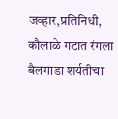जव्हार,प्रतिनिधी, कौलाळे गटात रंगला बैलगाडा शर्यतीचा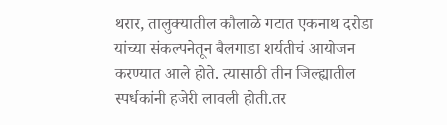थरार, तालुक्यातील कौलाळे गटात एकनाथ दरोडा यांच्या संकल्पनेतून बैलगाडा शर्यतीचं आयोजन करण्यात आले होते. त्यासाठी तीन जिल्ह्यातील स्पर्धकांनी हजेरी लावली होती.तर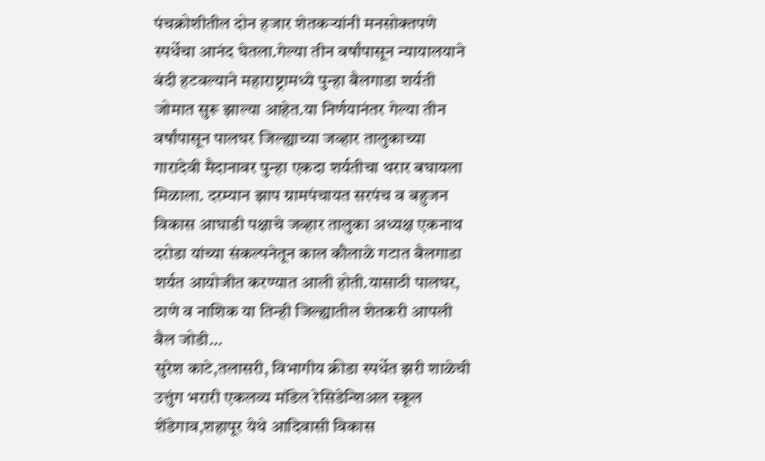पंचक्रोशीतील दोन हजार शेतकऱ्यांनी मनसोक्तपणे स्पर्धेचा आनंद घेतला.गेल्या तीन वर्षांपासून न्यायालयाने बंदी हटवल्याने महाराष्ट्रामध्ये पुन्हा बैलगाडा शर्यती जोमात सुरू झाल्या आहेत.या निर्णयानंतर गेल्या तीन वर्षांपासून पालघर जिल्ह्याच्या जव्हार तालुकाच्या गारादेवी मैदानावर पुन्हा एकदा शर्यतीचा थरार बघायला मिळाला. दरम्यान झाप ग्रामपंचायत सरपंच व बहुजन विकास आघाडी पक्षाचे जव्हार तालुका अध्यक्ष एकनाथ दरोडा यांच्या संकल्पनेतून काल कौलाळे गटात बैलगाडा शर्यत आयोजीत करण्यात आली होती.यासाठी पालघर, ठाणे व नाशिक या तिन्ही जिल्ह्यातील शेतकरी आपली बैल जोडी…
सुरेश काटे,तलासरी, विभागीय क्रीडा स्पर्धेत झरी शाळेची उत्तुंग भरारी एकलव्य मॉडेल रेसिडेन्शिअल स्कूल शेंडेगाव,शहापूर येथे आदिवासी विकास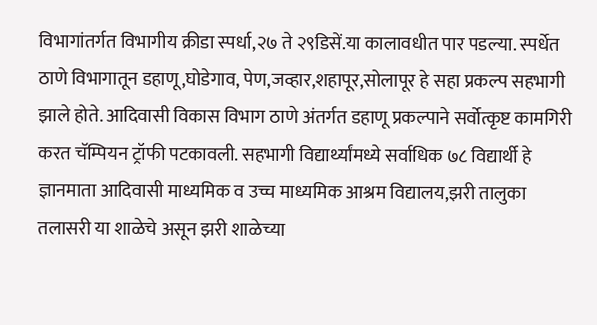विभागांतर्गत विभागीय क्रीडा स्पर्धा,२७ ते २९डिसें.या कालावधीत पार पडल्या. स्पर्धेत ठाणे विभागातून डहाणू,घोडेगाव, पेण,जव्हार,शहापूर,सोलापूर हे सहा प्रकल्प सहभागी झाले होते. आदिवासी विकास विभाग ठाणे अंतर्गत डहाणू प्रकल्पाने सर्वोत्कृष्ट कामगिरी करत चॅम्पियन ट्रॉफी पटकावली. सहभागी विद्यार्थ्यांमध्ये सर्वाधिक ७८ विद्यार्थी हे ज्ञानमाता आदिवासी माध्यमिक व उच्च माध्यमिक आश्रम विद्यालय,झरी तालुका तलासरी या शाळेचे असून झरी शाळेच्या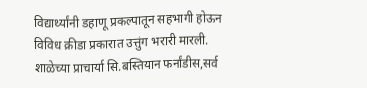विद्यार्थ्यांनी डहाणू प्रकल्पातून सहभागी होऊन विविध क्रीडा प्रकारात उत्तुंग भरारी मारली. शाळेच्या प्राचार्या सि.बस्तियान फर्नांडीस,सर्व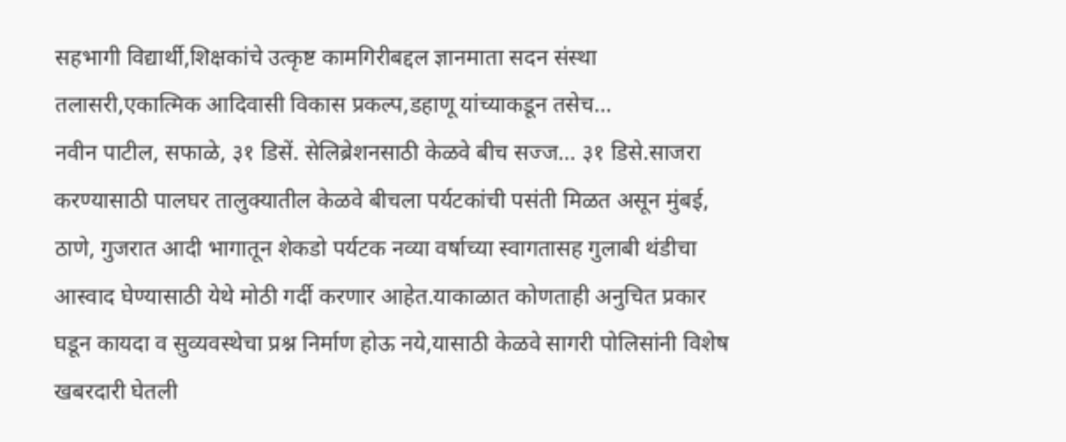सहभागी विद्यार्थी,शिक्षकांचे उत्कृष्ट कामगिरीबद्दल ज्ञानमाता सदन संस्था तलासरी,एकात्मिक आदिवासी विकास प्रकल्प,डहाणू यांच्याकडून तसेच…
नवीन पाटील, सफाळे, ३१ डिसें. सेलिब्रेशनसाठी केळवे बीच सज्ज… ३१ डिसे.साजरा करण्यासाठी पालघर तालुक्यातील केळवे बीचला पर्यटकांची पसंती मिळत असून मुंबई, ठाणे, गुजरात आदी भागातून शेकडो पर्यटक नव्या वर्षाच्या स्वागतासह गुलाबी थंडीचा आस्वाद घेण्यासाठी येथे मोठी गर्दी करणार आहेत.याकाळात कोणताही अनुचित प्रकार घडून कायदा व सुव्यवस्थेचा प्रश्न निर्माण होऊ नये,यासाठी केळवे सागरी पोलिसांनी विशेष खबरदारी घेतली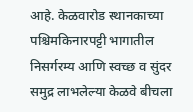आहे. केळवारोड स्थानकाच्या पश्चिमकिनारपट्टी भागातील निसर्गरम्य आणि स्वच्छ व सुंदर समुद्र लाभलेल्या केळवे बीचला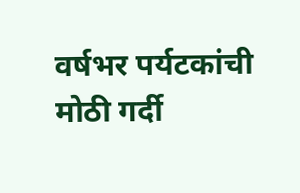वर्षभर पर्यटकांची मोठी गर्दी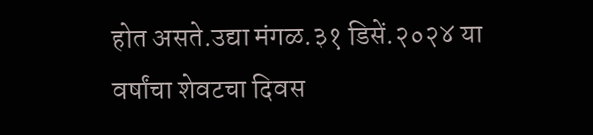होत असते.उद्या मंगळ.३१ डिसें.२०२४ या वर्षांचा शेवटचा दिवस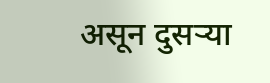असून दुसऱ्या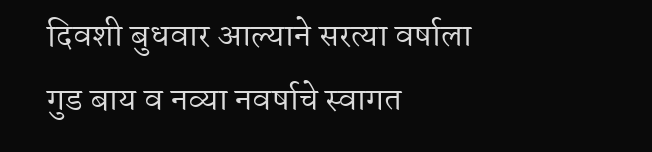दिवशी बुधवार आल्याने सरत्या वर्षाला गुड बाय व नव्या नवर्षाचे स्वागत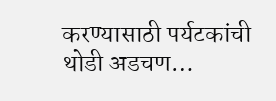करण्यासाठी पर्यटकांची थोडी अडचण…